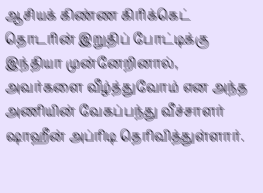ஆசியக் கிண்ண கிரிக்கெட் தொடரின் இறுதிப் போட்டிக்கு இந்தியா முன்னேறினால், அவர்களை வீழ்த்துவோம் என அந்த அணியின் வேகப்பந்து வீச்சாளர் ஷாஹீன் அப்ரிடி தெரிவித்துள்ளார்.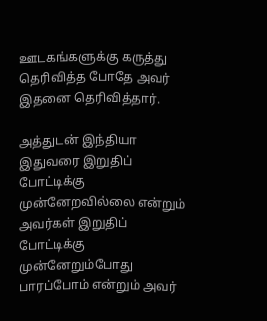ஊடகங்களுக்கு கருத்து தெரிவித்த போதே அவர் இதனை தெரிவித்தார்.

அத்துடன் இந்தியா இதுவரை இறுதிப் போட்டிக்கு முன்னேறவில்லை என்றும் அவர்கள் இறுதிப் போட்டிக்கு முன்னேறும்போது பாரப்போம் என்றும் அவர்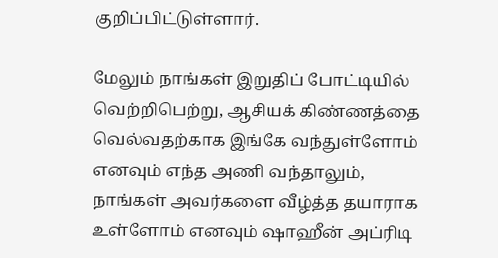குறிப்பிட்டுள்ளார்.

மேலும் நாங்கள் இறுதிப் போட்டியில் வெற்றிபெற்று, ஆசியக் கிண்ணத்தை வெல்வதற்காக இங்கே வந்துள்ளோம் எனவும் எந்த அணி வந்தாலும், நாங்கள் அவர்களை வீழ்த்த தயாராக உள்ளோம் எனவும் ஷாஹீன் அப்ரிடி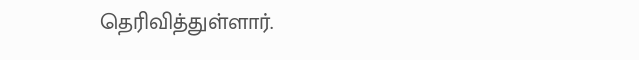தெரிவித்துள்ளார்.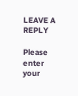LEAVE A REPLY

Please enter your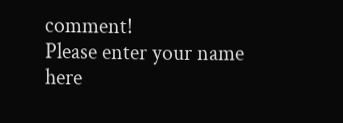comment!
Please enter your name here